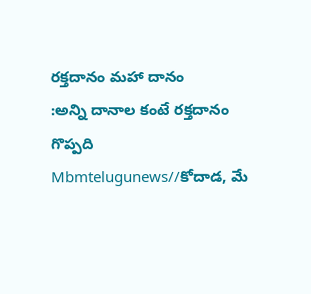రక్తదానం మహా దానం
:అన్ని దానాల కంటే రక్తదానం గొప్పది
Mbmtelugunews//కోదాడ, మే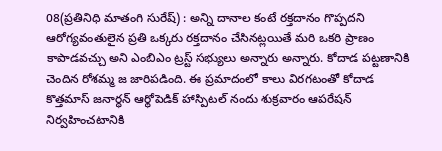08(ప్రతినిధి మాతంగి సురేష్) : అన్ని దానాల కంటే రక్తదానం గొప్పదని ఆరోగ్యవంతులైన ప్రతి ఒక్కరు రక్తదానం చేసినట్లయితే మరి ఒకరి ప్రాణం కాపాడవచ్చు అని ఎంబిఎం ట్రస్ట్ సభ్యులు అన్నారు అన్నారు. కోదాడ పట్టణానికి చెందిన రోశమ్మ జ జారిపడింది. ఈ ప్రమాదంలో కాలు విరగటంతో కోదాడ కొత్తమాస్ జనార్ధన్ ఆర్థోపెడిక్ హాస్పిటల్ నందు శుక్రవారం ఆపరేషన్ నిర్వహించటానికి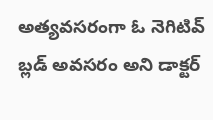అత్యవసరంగా ఓ నెగిటివ్ బ్లడ్ అవసరం అని డాక్టర్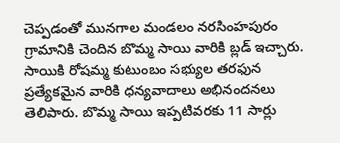చెప్పడంతో మునగాల మండలం నరసింహపురం గ్రామానికి చెందిన బొమ్మ సాయి వారికి బ్లడ్ ఇచ్చారు. సాయికి రోషమ్మ కుటుంబం సభ్యుల తరఫున ప్రత్యేకమైన వారికి ధన్యవాదాలు అభినందనలు తెలిపారు. బొమ్మ సాయి ఇప్పటివరకు 11 సార్లు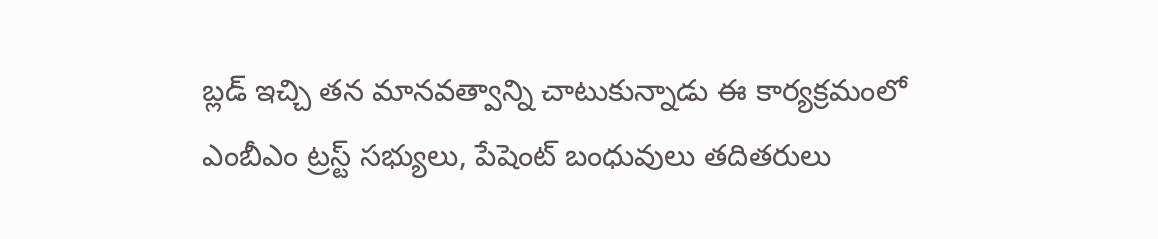బ్లడ్ ఇచ్చి తన మానవత్వాన్ని చాటుకున్నాడు ఈ కార్యక్రమంలో ఎంబీఎం ట్రస్ట్ సభ్యులు, పేషెంట్ బంధువులు తదితరులు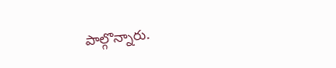పాల్గొన్నారు.